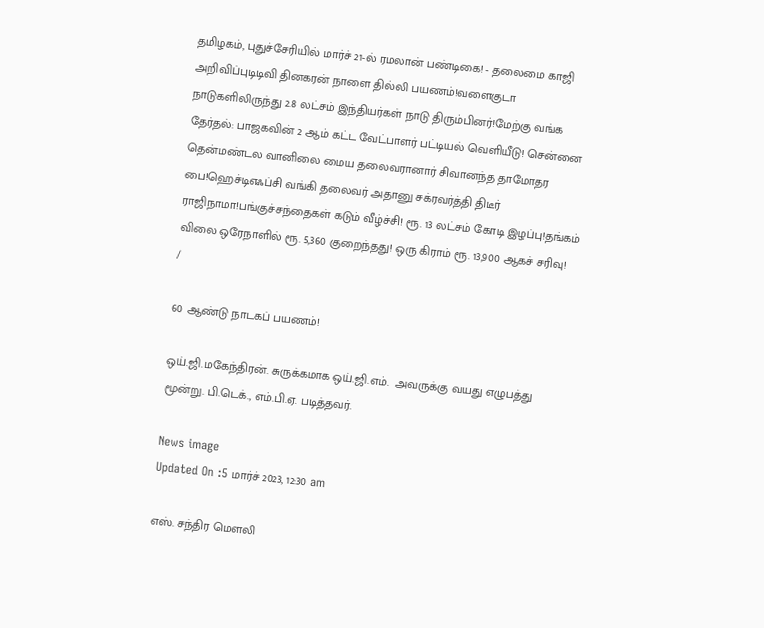தமிழகம், புதுச்சேரியில் மார்ச் 21-ல் ரமலான் பண்டிகை! - தலைமை காஜி அறிவிப்புடிடிவி தினகரன் நாளை தில்லி பயணம்!வளைகுடா நாடுகளிலிருந்து 2.8 லட்சம் இந்தியர்கள் நாடு திரும்பினர்!மேற்கு வங்க தேர்தல்: பாஜகவின் 2 ஆம் கட்ட வேட்பாளர் பட்டியல் வெளியீடு! சென்னை தென்மண்டல வானிலை மைய தலைவரானார் சிவானந்த தாமோதர பை!ஹெச்டிஎஃப்சி வங்கி தலைவர் அதானு சக்ரவர்த்தி திடீர் ராஜிநாமா!பங்குச்சந்தைகள் கடும் வீழ்ச்சி! ரூ. 13 லட்சம் கோடி இழப்பு!தங்கம் விலை ஒரேநாளில் ரூ. 5,360 குறைந்தது! ஒரு கிராம் ரூ. 13,900 ஆகச் சரிவு!
/

60 ஆண்டு நாடகப் பயணம்!

ஒய்.ஜி.மகேந்திரன். சுருக்கமாக ஒய்.ஜி.எம்.  அவருக்கு வயது எழுபத்து மூன்று. பி.டெக்., எம்.பி.ஏ. படித்தவர்.

News image
Updated On :5 மார்ச் 2023, 12:30 am

எஸ். சந்திர மௌலி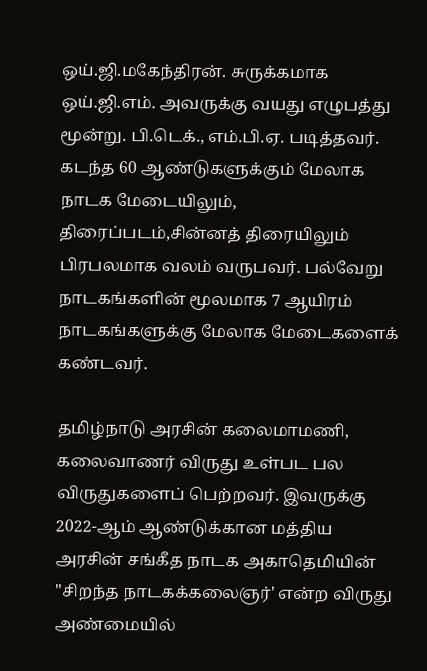ஒய்.ஜி.மகேந்திரன். சுருக்கமாக ஒய்.ஜி.எம். அவருக்கு வயது எழுபத்து மூன்று. பி.டெக்., எம்.பி.ஏ. படித்தவர். கடந்த 60 ஆண்டுகளுக்கும் மேலாக நாடக மேடையிலும், திரைப்படம்,சின்னத் திரையிலும் பிரபலமாக வலம் வருபவர். பல்வேறு நாடகங்களின் மூலமாக 7 ஆயிரம் நாடகங்களுக்கு மேலாக மேடைகளைக் கண்டவர்.

தமிழ்நாடு அரசின் கலைமாமணி, கலைவாணர் விருது உள்பட பல விருதுகளைப் பெற்றவர். இவருக்கு 2022-ஆம் ஆண்டுக்கான மத்திய அரசின் சங்கீத நாடக அகாதெமியின் "சிறந்த நாடகக்கலைஞர்' என்ற விருது அண்மையில்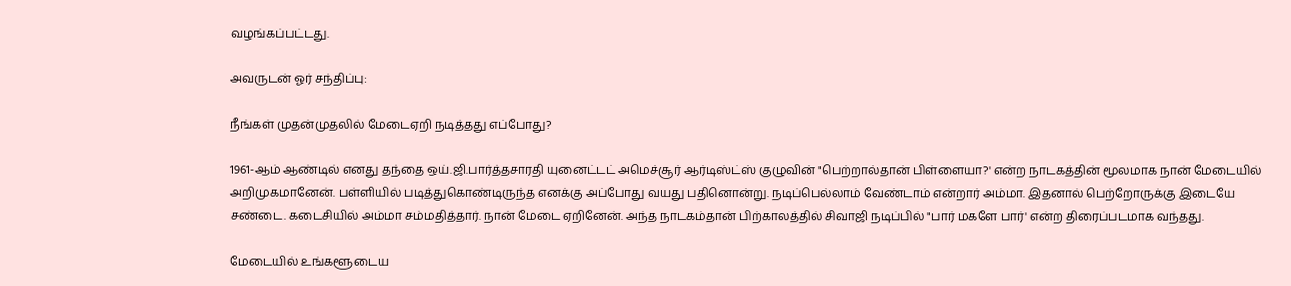வழங்கப்பட்டது.

அவருடன் ஓர் சந்திப்பு:

நீங்கள் முதன்முதலில் மேடைஏறி நடித்தது எப்போது?

1961-ஆம் ஆண்டில் எனது தந்தை ஒய்.ஜி.பார்த்தசாரதி யுனைட்டட் அமெச்சூர் ஆர்டிஸ்ட்ஸ் குழுவின் "பெற்றால்தான் பிள்ளையா?' என்ற நாடகத்தின் மூலமாக நான் மேடையில் அறிமுகமானேன். பள்ளியில் படித்துகொண்டிருந்த எனக்கு அப்போது வயது பதினொன்று. நடிப்பெல்லாம் வேண்டாம் என்றார் அம்மா. இதனால் பெற்றோருக்கு இடையே சண்டை. கடைசியில் அம்மா சம்மதித்தார். நான் மேடை ஏறினேன். அந்த நாடகம்தான் பிற்காலத்தில் சிவாஜி நடிப்பில் "பார் மகளே பார்' என்ற திரைப்படமாக வந்தது.

மேடையில் உங்களூடைய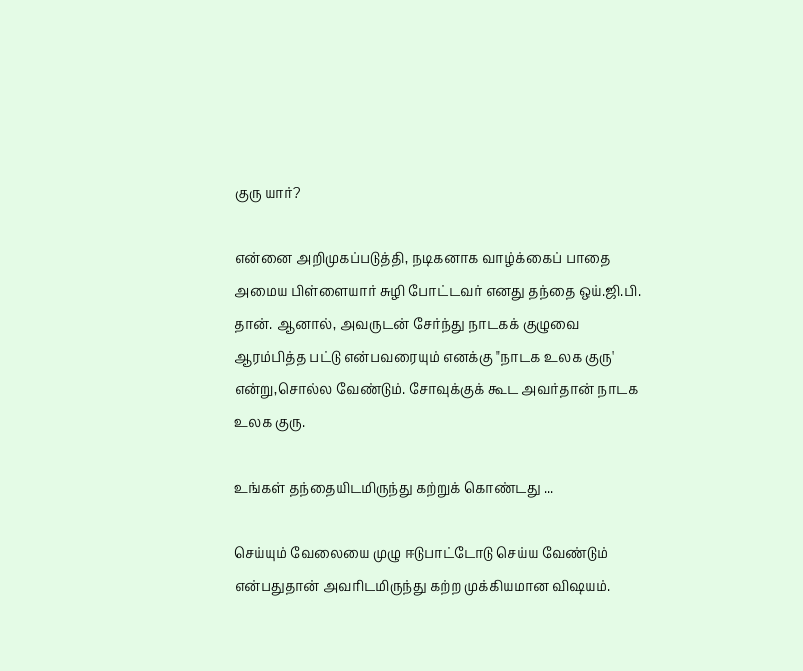குரு யார்?

என்னை அறிமுகப்படுத்தி, நடிகனாக வாழ்க்கைப் பாதை அமைய பிள்ளையார் சுழி போட்டவர் எனது தந்தை ஒய்.ஜி.பி. தான். ஆனால், அவருடன் சேர்ந்து நாடகக் குழுவை ஆரம்பித்த பட்டு என்பவரையும் எனக்கு "நாடக உலக குரு' என்று,சொல்ல வேண்டும். சோவுக்குக் கூட அவர்தான் நாடக உலக குரு.

உங்கள் தந்தையிடமிருந்து கற்றுக் கொண்டது ...

செய்யும் வேலையை முழு ஈடுபாட்டோடு செய்ய வேண்டும் என்பதுதான் அவரிடமிருந்து கற்ற முக்கியமான விஷயம்.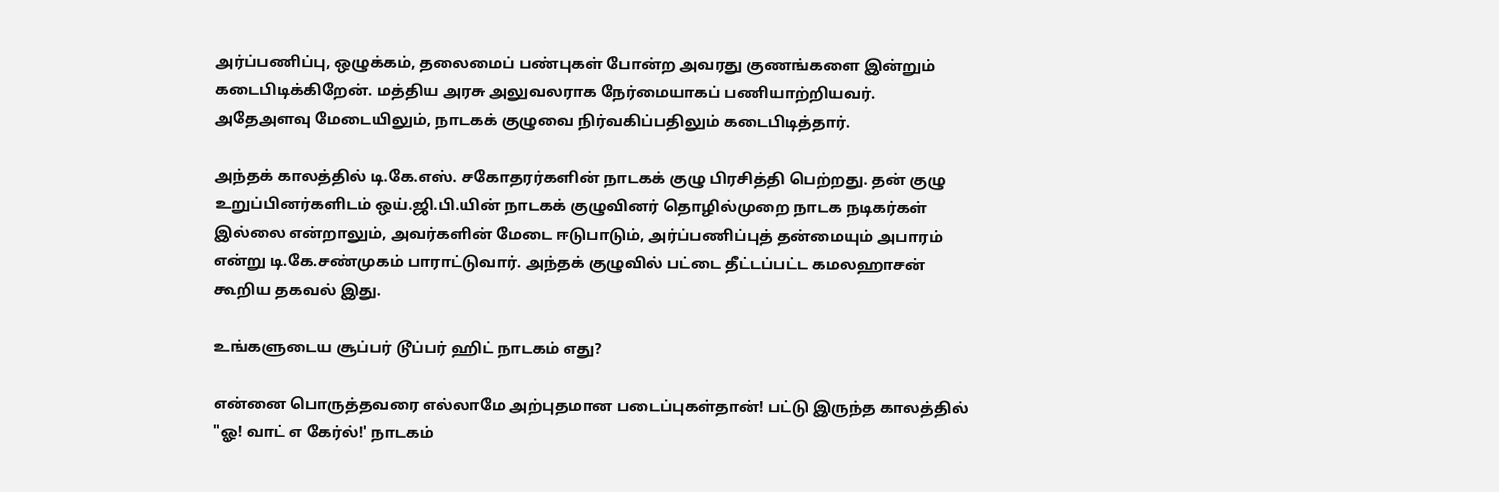அர்ப்பணிப்பு, ஒழுக்கம், தலைமைப் பண்புகள் போன்ற அவரது குணங்களை இன்றும் கடைபிடிக்கிறேன். மத்திய அரசு அலுவலராக நேர்மையாகப் பணியாற்றியவர். அதேஅளவு மேடையிலும், நாடகக் குழுவை நிர்வகிப்பதிலும் கடைபிடித்தார்.

அந்தக் காலத்தில் டி.கே.எஸ். சகோதரர்களின் நாடகக் குழு பிரசித்தி பெற்றது. தன் குழு உறுப்பினர்களிடம் ஒய்.ஜி.பி.யின் நாடகக் குழுவினர் தொழில்முறை நாடக நடிகர்கள் இல்லை என்றாலும், அவர்களின் மேடை ஈடுபாடும், அர்ப்பணிப்புத் தன்மையும் அபாரம் என்று டி.கே.சண்முகம் பாராட்டுவார். அந்தக் குழுவில் பட்டை தீட்டப்பட்ட கமலஹாசன் கூறிய தகவல் இது.

உங்களுடைய சூப்பர் டூப்பர் ஹிட் நாடகம் எது?

என்னை பொருத்தவரை எல்லாமே அற்புதமான படைப்புகள்தான்! பட்டு இருந்த காலத்தில் "ஓ! வாட் எ கேர்ல்!' நாடகம்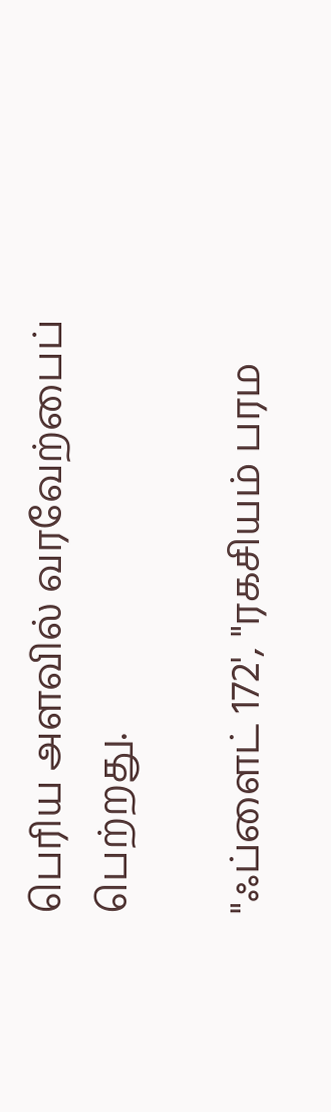பெரிய அளவில் வரவேற்பைப்
பெற்றது.

"ஃப்ளைட் 172', "ரகசியம் பரம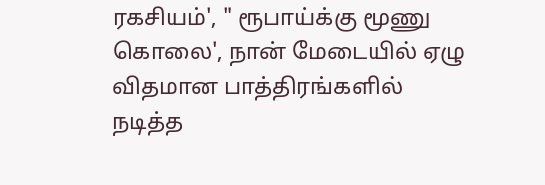ரகசியம்', " ரூபாய்க்கு மூணு கொலை', நான் மேடையில் ஏழு விதமான பாத்திரங்களில் நடித்த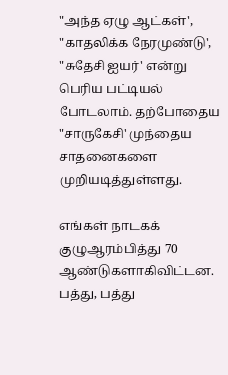"அந்த ஏழு ஆட்கள்', "காதலிக்க நேரமுண்டு', "சுதேசி ஐயர்' என்று பெரிய பட்டியல் போடலாம். தற்போதைய "சாருகேசி' முந்தைய சாதனைகளை முறியடித்துள்ளது.

எங்கள் நாடகக் குழுஆரம்பித்து 70 ஆண்டுகளாகிவிட்டன. பத்து, பத்து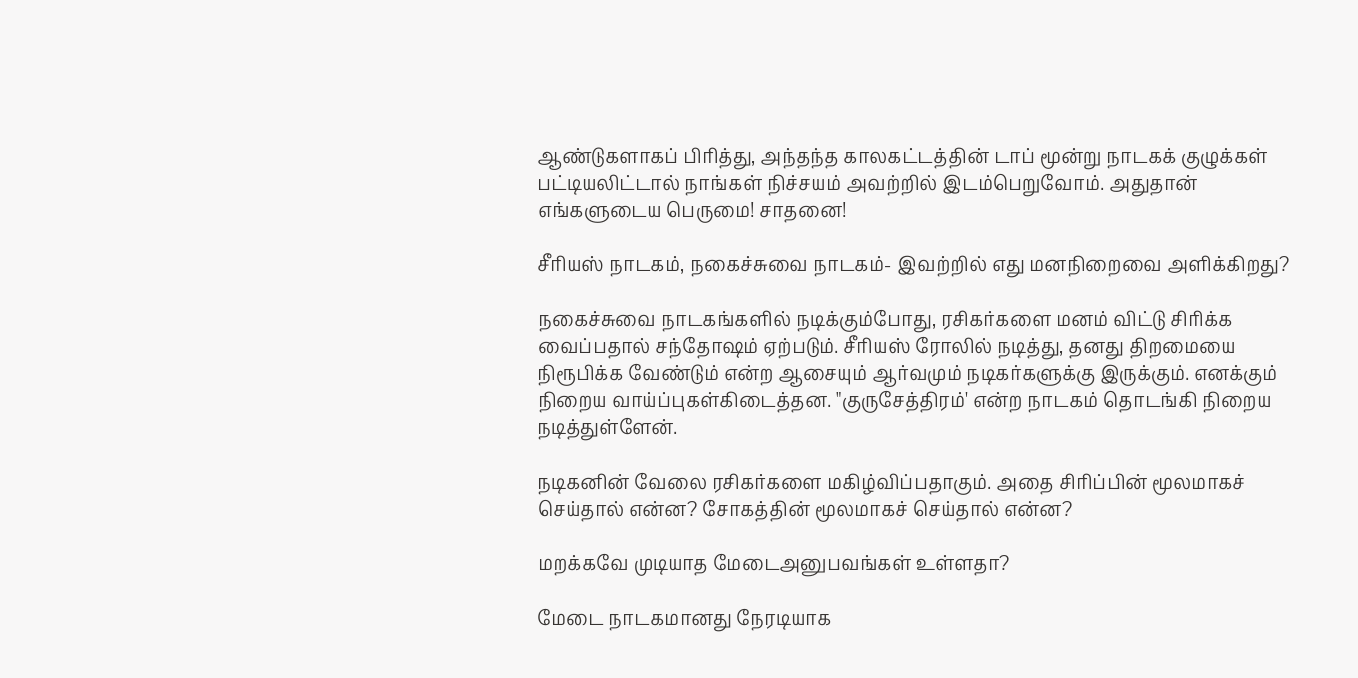ஆண்டுகளாகப் பிரித்து, அந்தந்த காலகட்டத்தின் டாப் மூன்று நாடகக் குழுக்கள் பட்டியலிட்டால் நாங்கள் நிச்சயம் அவற்றில் இடம்பெறுவோம். அதுதான் எங்களுடைய பெருமை! சாதனை!

சீரியஸ் நாடகம், நகைச்சுவை நாடகம்- இவற்றில் எது மனநிறைவை அளிக்கிறது?

நகைச்சுவை நாடகங்களில் நடிக்கும்போது, ரசிகர்களை மனம் விட்டு சிரிக்க வைப்பதால் சந்தோஷம் ஏற்படும். சீரியஸ் ரோலில் நடித்து, தனது திறமையை நிரூபிக்க வேண்டும் என்ற ஆசையும் ஆர்வமும் நடிகர்களுக்கு இருக்கும். எனக்கும் நிறைய வாய்ப்புகள்கிடைத்தன. "குருசேத்திரம்' என்ற நாடகம் தொடங்கி நிறைய நடித்துள்ளேன்.

நடிகனின் வேலை ரசிகர்களை மகிழ்விப்பதாகும். அதை சிரிப்பின் மூலமாகச் செய்தால் என்ன? சோகத்தின் மூலமாகச் செய்தால் என்ன?

மறக்கவே முடியாத மேடைஅனுபவங்கள் உள்ளதா?

மேடை நாடகமானது நேரடியாக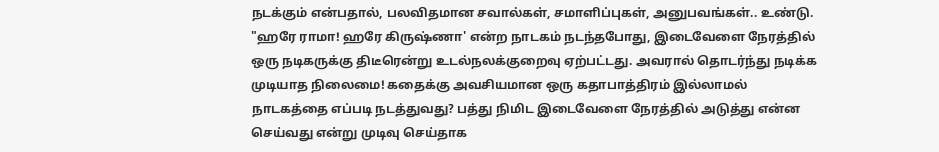நடக்கும் என்பதால், பலவிதமான சவால்கள், சமாளிப்புகள், அனுபவங்கள்.. உண்டு.
"ஹரே ராமா! ஹரே கிருஷ்ணா' என்ற நாடகம் நடந்தபோது, இடைவேளை நேரத்தில் ஒரு நடிகருக்கு திடீரென்று உடல்நலக்குறைவு ஏற்பட்டது. அவரால் தொடர்ந்து நடிக்க முடியாத நிலைமை! கதைக்கு அவசியமான ஒரு கதாபாத்திரம் இல்லாமல் நாடகத்தை எப்படி நடத்துவது? பத்து நிமிட இடைவேளை நேரத்தில் அடுத்து என்ன செய்வது என்று முடிவு செய்தாக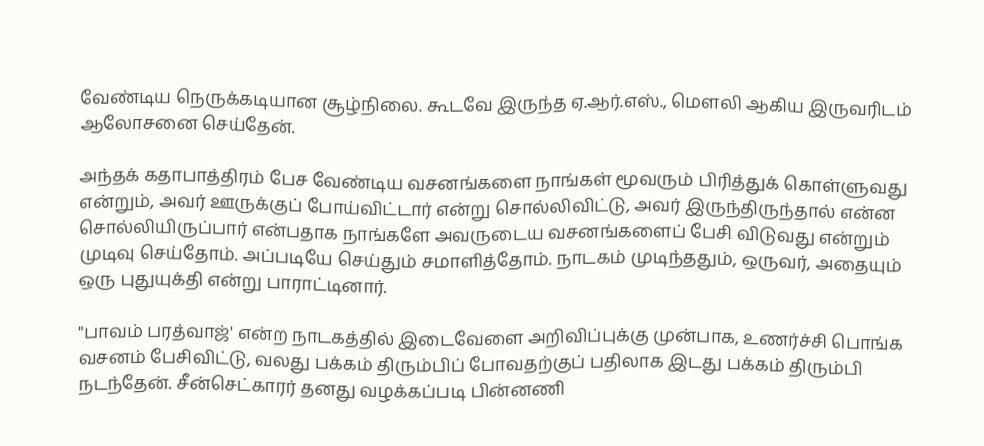வேண்டிய நெருக்கடியான சூழ்நிலை. கூடவே இருந்த ஏ.ஆர்.எஸ்., மெளலி ஆகிய இருவரிடம் ஆலோசனை செய்தேன்.

அந்தக் கதாபாத்திரம் பேச வேண்டிய வசனங்களை நாங்கள் மூவரும் பிரித்துக் கொள்ளுவது என்றும், அவர் ஊருக்குப் போய்விட்டார் என்று சொல்லிவிட்டு, அவர் இருந்திருந்தால் என்ன சொல்லியிருப்பார் என்பதாக நாங்களே அவருடைய வசனங்களைப் பேசி விடுவது என்றும் முடிவு செய்தோம். அப்படியே செய்தும் சமாளித்தோம். நாடகம் முடிந்ததும், ஒருவர், அதையும் ஒரு புதுயுக்தி என்று பாராட்டினார்.

"பாவம் பரத்வாஜ்' என்ற நாடகத்தில் இடைவேளை அறிவிப்புக்கு முன்பாக, உணர்ச்சி பொங்க வசனம் பேசிவிட்டு, வலது பக்கம் திரும்பிப் போவதற்குப் பதிலாக இடது பக்கம் திரும்பி நடந்தேன். சீன்செட்காரர் தனது வழக்கப்படி பின்னணி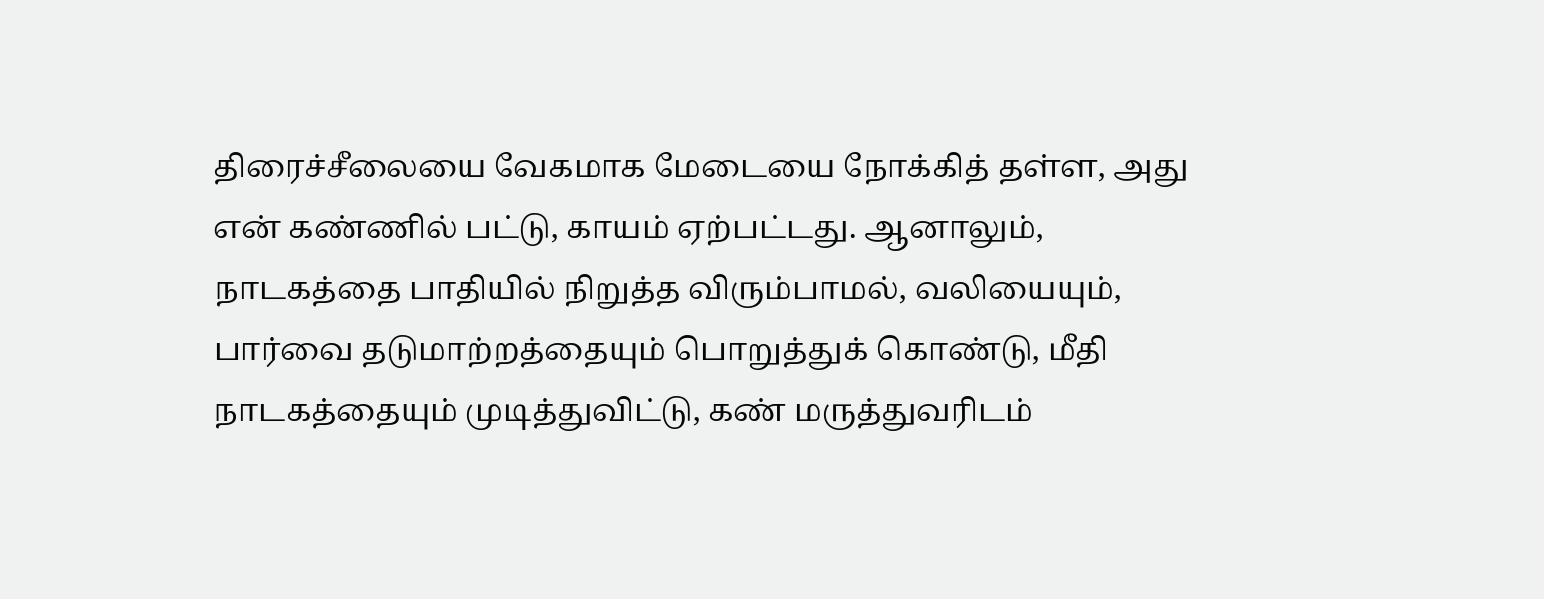திரைச்சீலையை வேகமாக மேடையை நோக்கித் தள்ள, அது என் கண்ணில் பட்டு, காயம் ஏற்பட்டது. ஆனாலும், நாடகத்தை பாதியில் நிறுத்த விரும்பாமல், வலியையும், பார்வை தடுமாற்றத்தையும் பொறுத்துக் கொண்டு, மீதி நாடகத்தையும் முடித்துவிட்டு, கண் மருத்துவரிடம்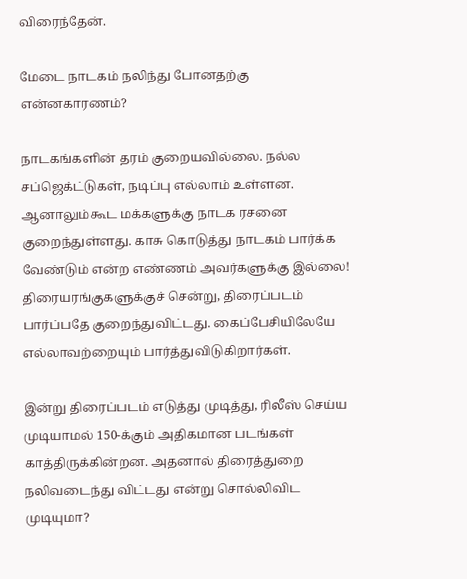விரைந்தேன்.

மேடை நாடகம் நலிந்து போனதற்கு என்னகாரணம்?

நாடகங்களின் தரம் குறையவில்லை. நல்ல சப்ஜெக்ட்டுகள், நடிப்பு எல்லாம் உள்ளன. ஆனாலும்கூட மக்களுக்கு நாடக ரசனை குறைந்துள்ளது. காசு கொடுத்து நாடகம் பார்க்க வேண்டும் என்ற எண்ணம் அவர்களுக்கு இல்லை! திரையரங்குகளுக்குச் சென்று, திரைப்படம் பார்ப்பதே குறைந்துவிட்டது. கைப்பேசியிலேயே எல்லாவற்றையும் பார்த்துவிடுகிறார்கள்.

இன்று திரைப்படம் எடுத்து முடித்து, ரிலீஸ் செய்ய முடியாமல் 150-க்கும் அதிகமான படங்கள் காத்திருக்கின்றன. அதனால் திரைத்துறை நலிவடைந்து விட்டது என்று சொல்லிவிட முடியுமா?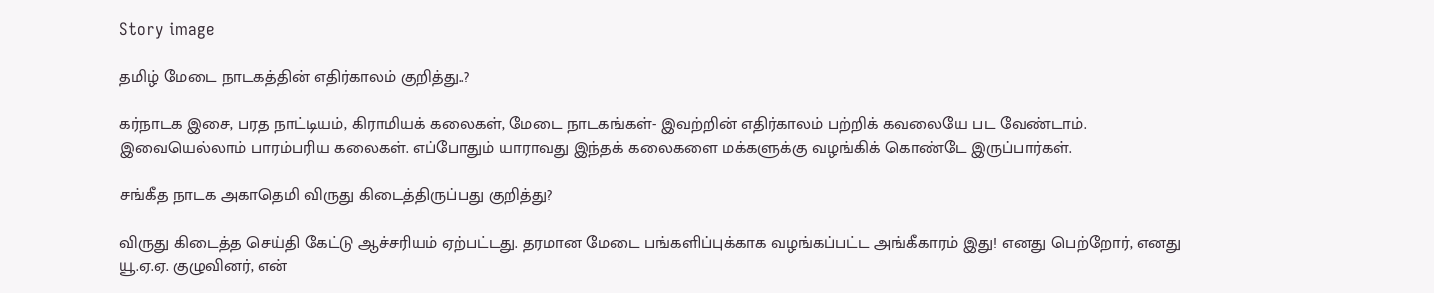Story image

தமிழ் மேடை நாடகத்தின் எதிர்காலம் குறித்து..?

கர்நாடக இசை, பரத நாட்டியம், கிராமியக் கலைகள், மேடை நாடகங்கள்- இவற்றின் எதிர்காலம் பற்றிக் கவலையே பட வேண்டாம். இவையெல்லாம் பாரம்பரிய கலைகள். எப்போதும் யாராவது இந்தக் கலைகளை மக்களுக்கு வழங்கிக் கொண்டே இருப்பார்கள்.

சங்கீத நாடக அகாதெமி விருது கிடைத்திருப்பது குறித்து?

விருது கிடைத்த செய்தி கேட்டு ஆச்சரியம் ஏற்பட்டது. தரமான மேடை பங்களிப்புக்காக வழங்கப்பட்ட அங்கீகாரம் இது! எனது பெற்றோர், எனது யூ.ஏ.ஏ. குழுவினர், என்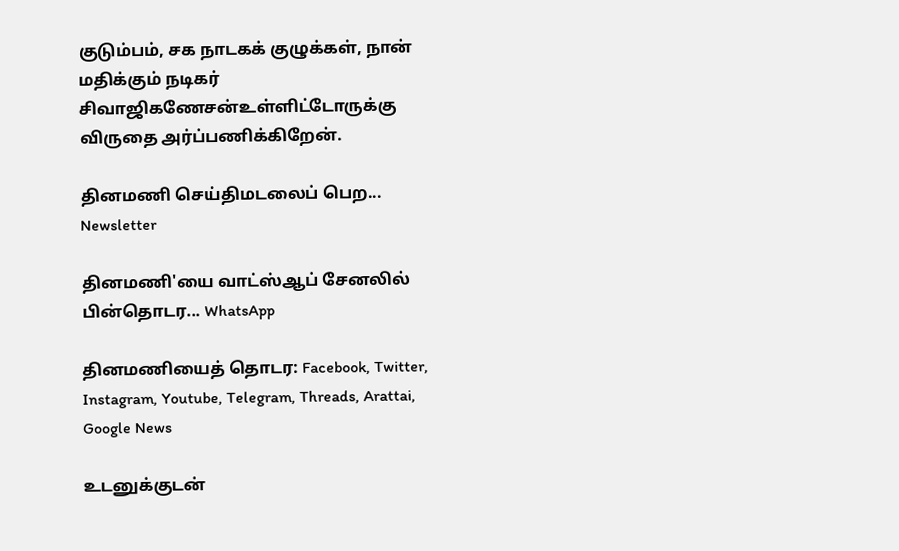குடும்பம், சக நாடகக் குழுக்கள், நான் மதிக்கும் நடிகர் சிவாஜிகணேசன்உள்ளிட்டோருக்கு விருதை அர்ப்பணிக்கிறேன்.

தினமணி செய்திமடலைப் பெற... Newsletter

தினமணி'யை வாட்ஸ்ஆப் சேனலில் பின்தொடர... WhatsApp

தினமணியைத் தொடர: Facebook, Twitter, Instagram, Youtube, Telegram, Threads, Arattai, Google News

உடனுக்குடன்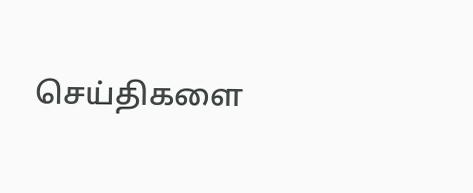செய்திகளை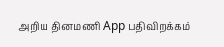அறிய தினமணி App பதிவிறக்கம்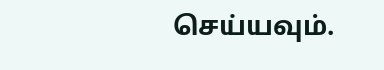செய்யவும்.